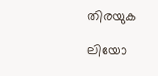തിരയുക

ലിയോ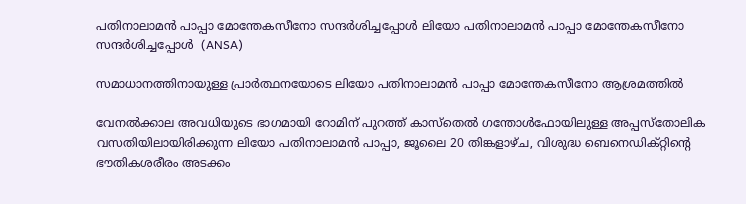പതിനാലാമൻ പാപ്പാ മോന്തേകസീനോ സന്ദർശിച്ചപ്പോൾ ലിയോ പതിനാലാമൻ പാപ്പാ മോന്തേകസീനോ സന്ദർശിച്ചപ്പോൾ  (ANSA)

സമാധാനത്തിനായുള്ള പ്രാർത്ഥനയോടെ ലിയോ പതിനാലാമൻ പാപ്പാ മോന്തേകസീനോ ആശ്രമത്തിൽ

വേനൽക്കാല അവധിയുടെ ഭാഗമായി റോമിന് പുറത്ത് കാസ്തെൽ ഗന്തോൾഫോയിലുള്ള അപ്പസ്തോലിക വസതിയിലായിരിക്കുന്ന ലിയോ പതിനാലാമൻ പാപ്പാ, ജൂലൈ 20 തിങ്കളാഴ്ച, വിശുദ്ധ ബെനെഡിക്റ്റിന്റെ ഭൗതികശരീരം അടക്കം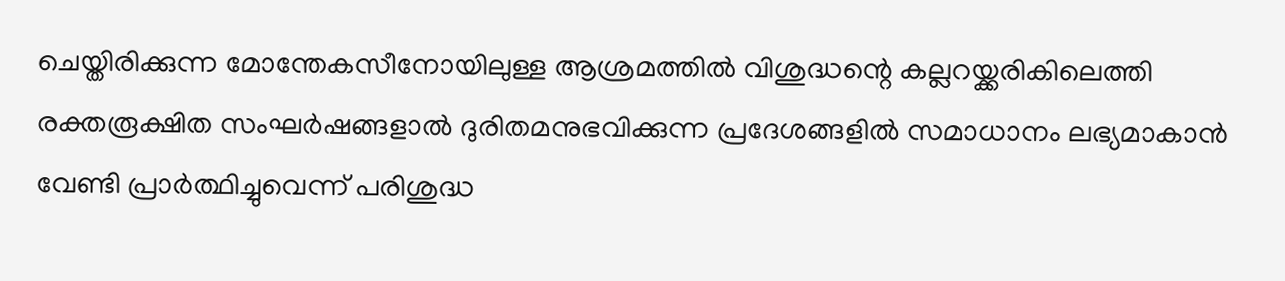ചെയ്തിരിക്കുന്ന മോന്തേകസീനോയിലുള്ള ആശ്രമത്തിൽ വിശുദ്ധന്റെ കല്ലറയ്ക്കരികിലെത്തി രക്തരൂക്ഷിത സംഘർഷങ്ങളാൽ ദുരിതമനുഭവിക്കുന്ന പ്രദേശങ്ങളിൽ സമാധാനം ലഭ്യമാകാൻ വേണ്ടി പ്രാർത്ഥിച്ചുവെന്ന് പരിശുദ്ധ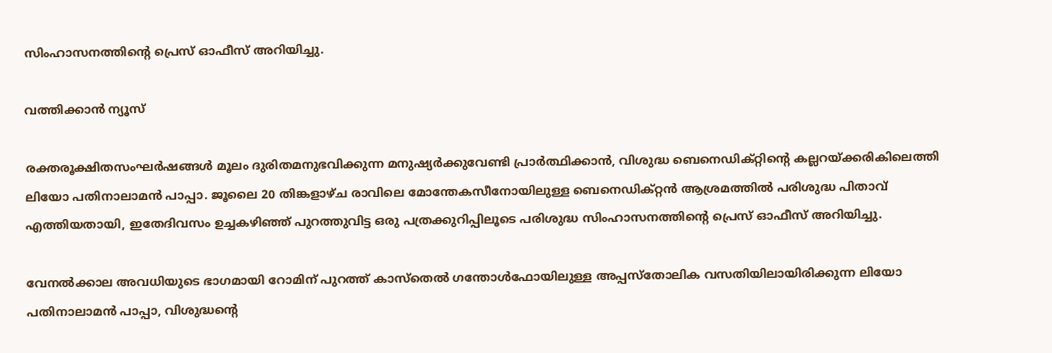സിംഹാസനത്തിന്റെ പ്രെസ് ഓഫീസ് അറിയിച്ചു.

വത്തിക്കാൻ ന്യൂസ്

രക്തരൂക്ഷിതസംഘർഷങ്ങൾ മൂലം ദുരിതമനുഭവിക്കുന്ന മനുഷ്യർക്കുവേണ്ടി പ്രാർത്ഥിക്കാൻ, വിശുദ്ധ ബെനെഡിക്റ്റിന്റെ കല്ലറയ്ക്കരികിലെത്തി ലിയോ പതിനാലാമൻ പാപ്പാ. ജൂലൈ 20 തിങ്കളാഴ്ച രാവിലെ മോന്തേകസീനോയിലുള്ള ബെനെഡിക്റ്റൻ ആശ്രമത്തിൽ പരിശുദ്ധ പിതാവ് എത്തിയതായി, ഇതേദിവസം ഉച്ചകഴിഞ്ഞ് പുറത്തുവിട്ട ഒരു പത്രക്കുറിപ്പിലൂടെ പരിശുദ്ധ സിംഹാസനത്തിന്റെ പ്രെസ് ഓഫീസ് അറിയിച്ചു.

വേനൽക്കാല അവധിയുടെ ഭാഗമായി റോമിന് പുറത്ത് കാസ്തെൽ ഗന്തോൾഫോയിലുള്ള അപ്പസ്തോലിക വസതിയിലായിരിക്കുന്ന ലിയോ പതിനാലാമൻ പാപ്പാ, വിശുദ്ധന്റെ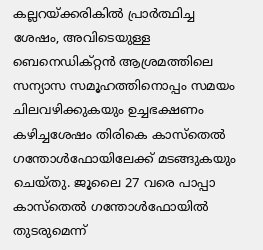കല്ലറയ്ക്കരികിൽ പ്രാർത്ഥിച്ച ശേഷം, അവിടെയുള്ള ബെനെഡിക്റ്റൻ ആശ്രമത്തിലെ സന്യാസ സമൂഹത്തിനൊപ്പം സമയം ചിലവഴിക്കുകയും ഉച്ചഭക്ഷണം കഴിച്ചശേഷം തിരികെ കാസ്തെൽ ഗന്തോൾഫോയിലേക്ക് മടങ്ങുകയും ചെയ്തു. ജൂലൈ 27 വരെ പാപ്പാ കാസ്തെൽ ഗന്തോൾഫോയിൽ തുടരുമെന്ന്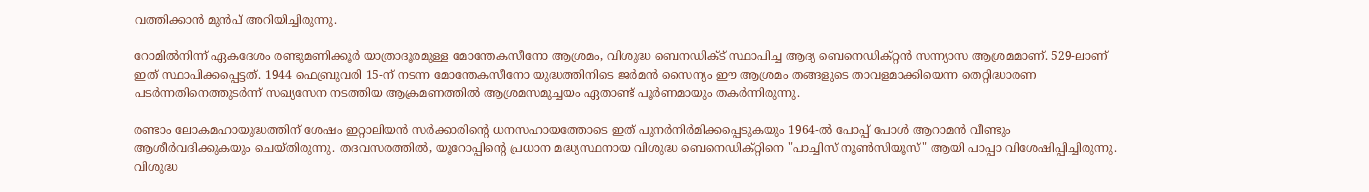വത്തിക്കാൻ മുൻപ് അറിയിച്ചിരുന്നു.

റോമിൽനിന്ന് ഏകദേശം രണ്ടുമണിക്കൂർ യാത്രാദൂരമുള്ള മോന്തേകസീനോ ആശ്രമം, വിശുദ്ധ ബെനഡിക്ട് സ്ഥാപിച്ച ആദ്യ ബെനെഡിക്റ്റൻ സന്ന്യാസ ആശ്രമമാണ്. 529-ലാണ് ഇത് സ്ഥാപിക്കപ്പെട്ടത്. 1944 ഫെബ്രുവരി 15-ന് നടന്ന മോന്തേകസീനോ യുദ്ധത്തിനിടെ ജർമൻ സൈന്യം ഈ ആശ്രമം തങ്ങളുടെ താവളമാക്കിയെന്ന തെറ്റിദ്ധാരണ പടർന്നതിനെത്തുടർന്ന് സഖ്യസേന നടത്തിയ ആക്രമണത്തിൽ ആശ്രമസമുച്ചയം ഏതാണ്ട് പൂർണമായും തകർന്നിരുന്നു.

രണ്ടാം ലോകമഹായുദ്ധത്തിന് ശേഷം ഇറ്റാലിയൻ സർക്കാരിന്റെ ധനസഹായത്തോടെ ഇത് പുനർനിർമിക്കപ്പെടുകയും 1964-ൽ പോപ്പ് പോൾ ആറാമൻ വീണ്ടും ആശീർവദിക്കുകയും ചെയ്തിരുന്നു. തദവസരത്തിൽ, യൂറോപ്പിന്റെ പ്രധാന മദ്ധ്യസ്ഥനായ വിശുദ്ധ ബെനെഡിക്റ്റിനെ "പാച്ചിസ് നൂൺസിയൂസ്" ആയി പാപ്പാ വിശേഷിപ്പിച്ചിരുന്നു. വിശുദ്ധ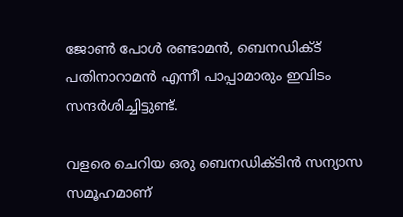ജോൺ പോൾ രണ്ടാമൻ, ബെനഡിക്ട് പതിനാറാമൻ എന്നീ പാപ്പാമാരും ഇവിടം സന്ദർശിച്ചിട്ടുണ്ട്.

വളരെ ചെറിയ ഒരു ബെനഡിക്ടിൻ സന്യാസ സമൂഹമാണ്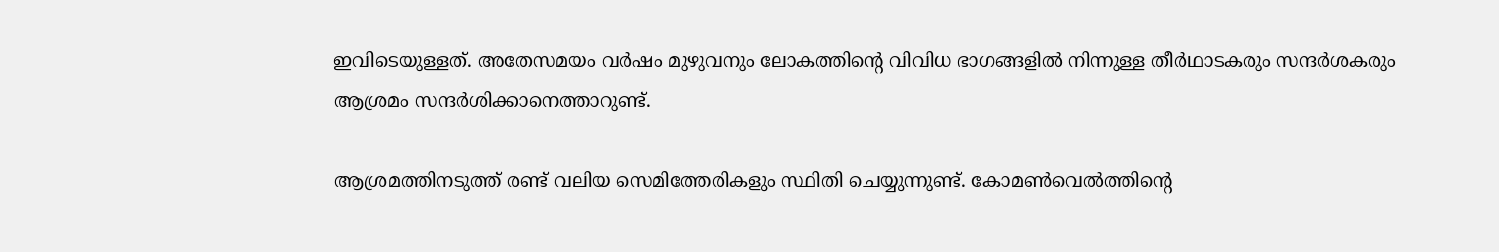ഇവിടെയുള്ളത്. അതേസമയം വർഷം മുഴുവനും ലോകത്തിന്റെ വിവിധ ഭാഗങ്ങളിൽ നിന്നുള്ള തീർഥാടകരും സന്ദർശകരും ആശ്രമം സന്ദർശിക്കാനെത്താറുണ്ട്.

ആശ്രമത്തിനടുത്ത് രണ്ട് വലിയ സെമിത്തേരികളും സ്ഥിതി ചെയ്യുന്നുണ്ട്. കോമൺവെൽത്തിന്റെ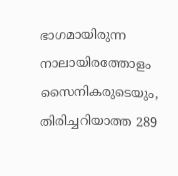ഭാഗമായിരുന്ന നാലായിരത്തോളം സൈനികരുടെയും, തിരിച്ചറിയാത്ത 289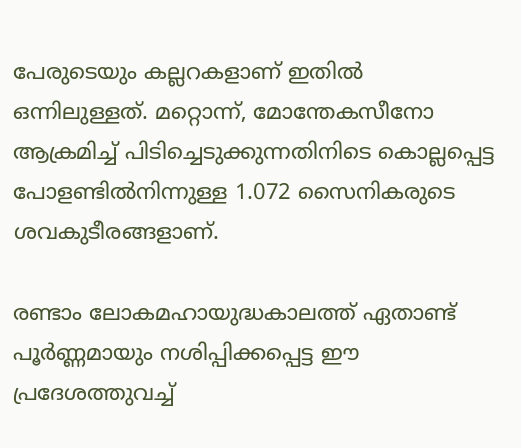പേരുടെയും കല്ലറകളാണ് ഇതിൽ ഒന്നിലുള്ളത്. മറ്റൊന്ന്, മോന്തേകസീനോ ആക്രമിച്ച് പിടിച്ചെടുക്കുന്നതിനിടെ കൊല്ലപ്പെട്ട പോളണ്ടിൽനിന്നുള്ള 1.072 സൈനികരുടെ ശവകുടീരങ്ങളാണ്.

രണ്ടാം ലോകമഹായുദ്ധകാലത്ത് ഏതാണ്ട് പൂർണ്ണമായും നശിപ്പിക്കപ്പെട്ട ഈ പ്രദേശത്തുവച്ച്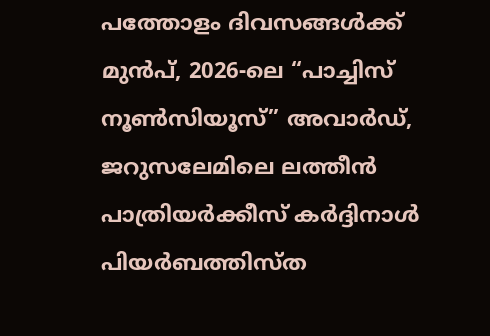പത്തോളം ദിവസങ്ങൾക്ക് മുൻപ്, 2026-ലെ “പാച്ചിസ് നൂൺസിയൂസ്” അവാർഡ്, ജറുസലേമിലെ ലത്തീൻ പാത്രിയർക്കീസ് കർദ്ദിനാൾ പിയർബത്തിസ്ത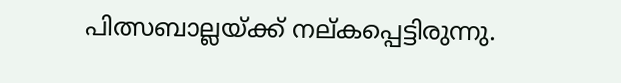പിത്സബാല്ലയ്ക്ക് നല്കപ്പെട്ടിരുന്നു.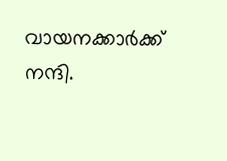വായനക്കാർക്ക് നന്ദി.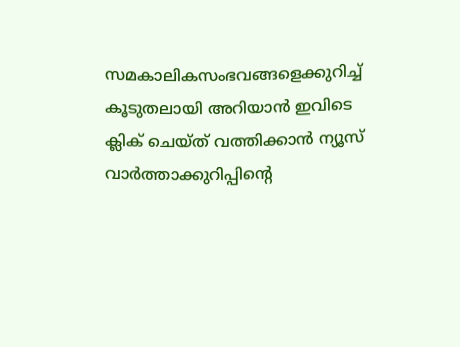സമകാലികസംഭവങ്ങളെക്കുറിച്ച് കൂടുതലായി അറിയാൻ ഇവിടെ ക്ലിക് ചെയ്‌ത്‌ വത്തിക്കാൻ ന്യൂസ് വാർത്താക്കുറിപ്പിന്റെ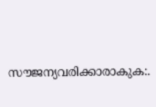സൗജന്യവരിക്കാരാകുക:.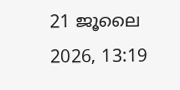21 ജൂലൈ 2026, 13:19